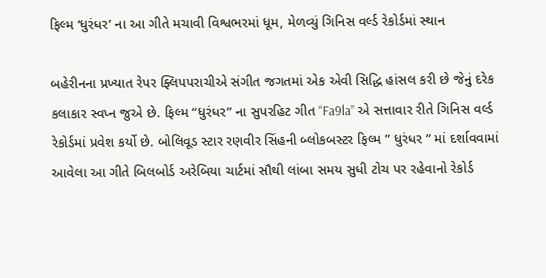ફિલ્મ ‘ધુરંધર’ ના આ ગીતે મચાવી વિશ્વભરમાં ધૂમ, મેળવ્યું ગિનિસ વર્લ્ડ રેકોર્ડમાં સ્થાન

બહેરીનના પ્રખ્યાત રેપર ફ્લિપપરાચીએ સંગીત જગતમાં એક એવી સિદ્ધિ હાંસલ કરી છે જેનું દરેક કલાકાર સ્વપ્ન જુએ છે. ફિલ્મ “ધુરંધર” ના સુપરહિટ ગીત “Fa9la” એ સત્તાવાર રીતે ગિનિસ વર્લ્ડ રેકોર્ડમાં પ્રવેશ કર્યો છે. બોલિવૂડ સ્ટાર રણવીર સિંહની બ્લોકબસ્ટર ફિલ્મ ” ધુરંધર ” માં દર્શાવવામાં આવેલા આ ગીતે બિલબોર્ડ અરેબિયા ચાર્ટમાં સૌથી લાંબા સમય સુધી ટોચ પર રહેવાનો રેકોર્ડ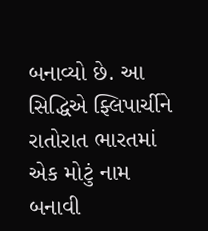બનાવ્યો છે. આ સિદ્ધિએ ફ્લિપાર્ચીને રાતોરાત ભારતમાં એક મોટું નામ બનાવી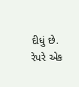દીધું છે. રેપરે એક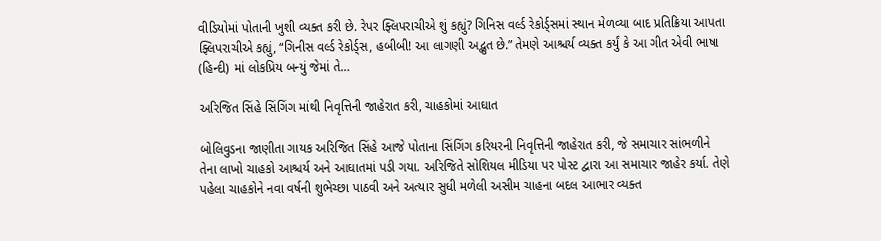વીડિયોમાં પોતાની ખુશી વ્યક્ત કરી છે. રેપર ફ્લિપરાચીએ શું કહ્યું? ગિનિસ વર્લ્ડ રેકોર્ડ્સમાં સ્થાન મેળવ્યા બાદ પ્રતિક્રિયા આપતા ફ્લિપરાચીએ કહ્યું, “ગિનીસ વર્લ્ડ રેકોર્ડ્સ, હબીબી! આ લાગણી અદ્ભુત છે.” તેમણે આશ્ચર્ય વ્યક્ત કર્યું કે આ ગીત એવી ભાષા (હિન્દી) માં લોકપ્રિય બન્યું જેમાં તે…

અરિજિત સિંહે સિંગિંગ માંથી નિવૃત્તિની જાહેરાત કરી, ચાહકોમાં આઘાત

બોલિવુડના જાણીતા ગાયક અરિજિત સિંહે આજે પોતાના સિંગિંગ કરિયરની નિવૃત્તિની જાહેરાત કરી, જે સમાચાર સાંભળીને તેના લાખો ચાહકો આશ્ચર્ય અને આઘાતમાં પડી ગયા. અરિજિતે સોશિયલ મીડિયા પર પોસ્ટ દ્વારા આ સમાચાર જાહેર કર્યા. તેણે પહેલા ચાહકોને નવા વર્ષની શુભેચ્છા પાઠવી અને અત્યાર સુધી મળેલી અસીમ ચાહના બદલ આભાર વ્યક્ત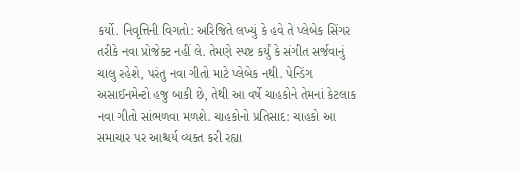કર્યો. નિવૃત્તિની વિગતો: અરિજિતે લખ્યું કે હવે તે પ્લેબેક સિંગર તરીકે નવા પ્રોજેક્ટ નહીં લે. તેમણે સ્પષ્ટ કર્યું કે સંગીત સર્જવાનું ચાલુ રહેશે, પરંતુ નવા ગીતો માટે પ્લેબેક નથી. પેન્ડિંગ અસાઈનમેન્ટો હજુ બાકી છે, તેથી આ વર્ષે ચાહકોને તેમનાં કેટલાક નવા ગીતો સાંભળવા મળશે. ચાહકોનો પ્રતિસાદ: ચાહકો આ સમાચાર પર આશ્ચર્ય વ્યક્ત કરી રહ્યા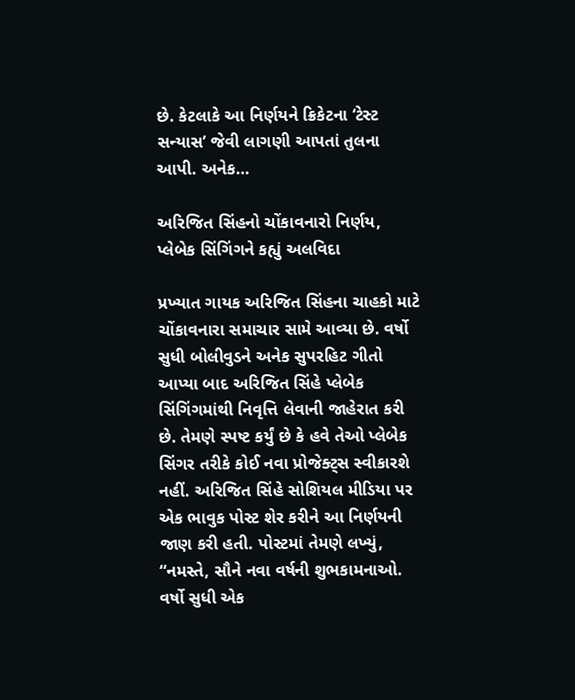છે. કેટલાકે આ નિર્ણયને ક્રિકેટના ‘ટેસ્ટ સન્યાસ’ જેવી લાગણી આપતાં તુલના આપી. અનેક…

અરિજિત સિંહનો ચોંકાવનારો નિર્ણય, પ્લેબેક સિંગિંગને કહ્યું અલવિદા

પ્રખ્યાત ગાયક અરિજિત સિંહના ચાહકો માટે ચોંકાવનારા સમાચાર સામે આવ્યા છે. વર્ષો સુધી બોલીવુડને અનેક સુપરહિટ ગીતો આપ્યા બાદ અરિજિત સિંહે પ્લેબેક સિંગિંગમાંથી નિવૃત્તિ લેવાની જાહેરાત કરી છે. તેમણે સ્પષ્ટ કર્યું છે કે હવે તેઓ પ્લેબેક સિંગર તરીકે કોઈ નવા પ્રોજેક્ટ્સ સ્વીકારશે નહીં. અરિજિત સિંહે સોશિયલ મીડિયા પર એક ભાવુક પોસ્ટ શેર કરીને આ નિર્ણયની જાણ કરી હતી. પોસ્ટમાં તેમણે લખ્યું, “નમસ્તે, સૌને નવા વર્ષની શુભકામનાઓ. વર્ષો સુધી એક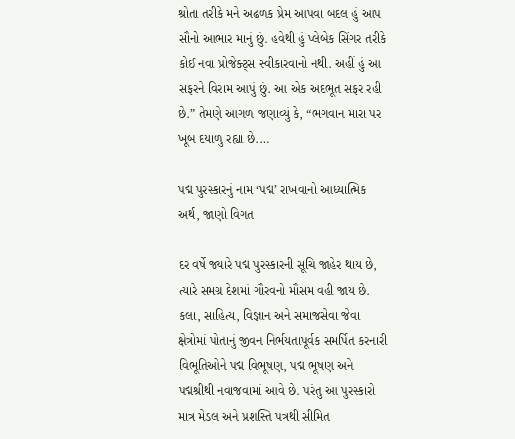શ્રોતા તરીકે મને અઢળક પ્રેમ આપવા બદલ હું આપ સૌનો આભાર માનું છું. હવેથી હું પ્લેબેક સિંગર તરીકે કોઈ નવા પ્રોજેક્ટ્સ સ્વીકારવાનો નથી. અહીં હું આ સફરને વિરામ આપું છું. આ એક અદભૂત સફર રહી છે.” તેમણે આગળ જણાવ્યું કે, “ભગવાન મારા પર ખૂબ દયાળુ રહ્યા છે.…

પદ્મ પુરસ્કારનું નામ ‘પદ્મ’ રાખવાનો આધ્યાત્મિક અર્થ, જાણો વિગત

દર વર્ષે જ્યારે પદ્મ પુરસ્કારની સૂચિ જાહેર થાય છે, ત્યારે સમગ્ર દેશમાં ગૌરવનો મૌસમ વહી જાય છે. કલા, સાહિત્ય, વિજ્ઞાન અને સમાજસેવા જેવા ક્ષેત્રોમાં પોતાનું જીવન નિર્ભયતાપૂર્વક સમર્પિત કરનારી વિભૂતિઓને પદ્મ વિભૂષણ, પદ્મ ભૂષણ અને પદ્મશ્રીથી નવાજવામાં આવે છે. પરંતુ આ પુરસ્કારો માત્ર મેડલ અને પ્રશસ્તિ પત્રથી સીમિત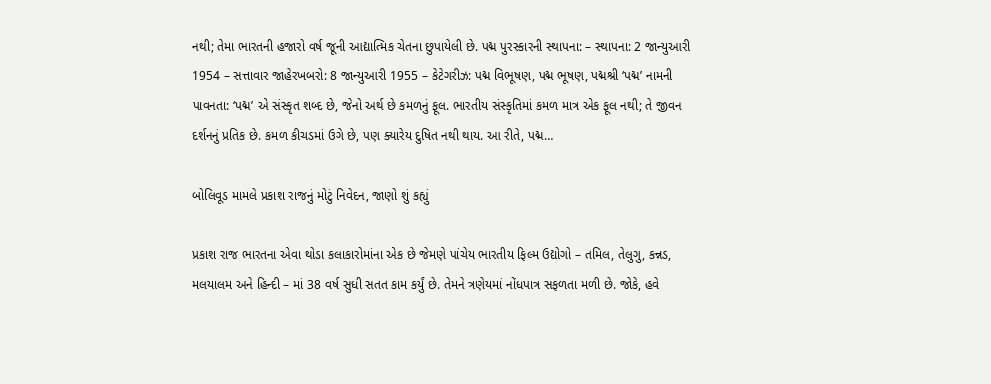નથી; તેમા ભારતની હજારો વર્ષ જૂની આદ્યાત્મિક ચેતના છુપાયેલી છે. પદ્મ પુરસ્કારની સ્થાપના: – સ્થાપના: 2 જાન્યુઆરી 1954 – સત્તાવાર જાહેરખબરો: 8 જાન્યુઆરી 1955 – કેટેગરીઝ: પદ્મ વિભૂષણ, પદ્મ ભૂષણ, પદ્મશ્રી ‘પદ્મ’ નામની પાવનતા: ‘પદ્મ’ એ સંસ્કૃત શબ્દ છે, જેનો અર્થ છે કમળનું ફૂલ. ભારતીય સંસ્કૃતિમાં કમળ માત્ર એક ફૂલ નથી; તે જીવન દર્શનનું પ્રતિક છે. કમળ કીચડમાં ઉગે છે, પણ ક્યારેય દુષિત નથી થાય. આ રીતે, પદ્મ…

બોલિવૂડ મામલે પ્રકાશ રાજનું મોટું નિવેદન, જાણો શું કહ્યું

પ્રકાશ રાજ ભારતના એવા થોડા કલાકારોમાંના એક છે જેમણે પાંચેય ભારતીય ફિલ્મ ઉદ્યોગો – તમિલ, તેલુગુ, કન્નડ, મલયાલમ અને હિન્દી – માં 38 વર્ષ સુધી સતત કામ કર્યું છે. તેમને ત્રણેયમાં નોંધપાત્ર સફળતા મળી છે. જોકે, હવે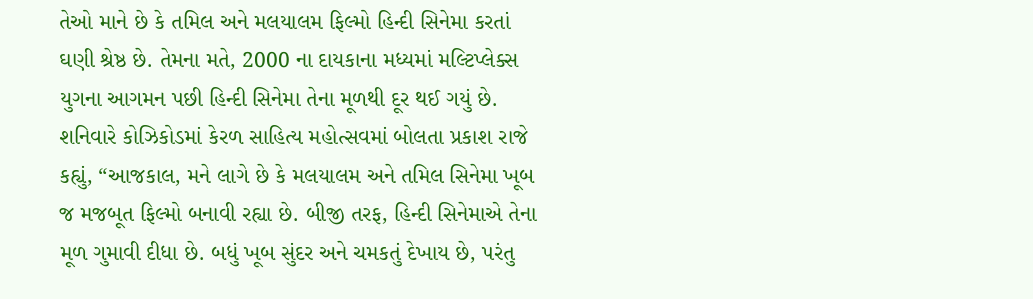તેઓ માને છે કે તમિલ અને મલયાલમ ફિલ્મો હિન્દી સિનેમા કરતાં ઘણી શ્રેષ્ઠ છે. તેમના મતે, 2000 ના દાયકાના મધ્યમાં મલ્ટિપ્લેક્સ યુગના આગમન પછી હિન્દી સિનેમા તેના મૂળથી દૂર થઈ ગયું છે. શનિવારે કોઝિકોડમાં કેરળ સાહિત્ય મહોત્સવમાં બોલતા પ્રકાશ રાજે કહ્યું, “આજકાલ, મને લાગે છે કે મલયાલમ અને તમિલ સિનેમા ખૂબ જ મજબૂત ફિલ્મો બનાવી રહ્યા છે. બીજી તરફ, હિન્દી સિનેમાએ તેના મૂળ ગુમાવી દીધા છે. બધું ખૂબ સુંદર અને ચમકતું દેખાય છે, પરંતુ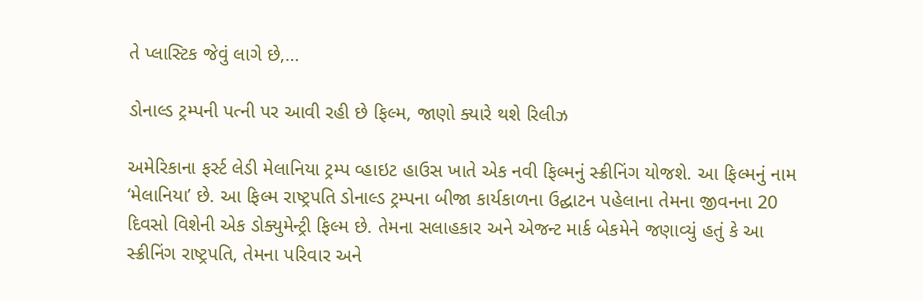તે પ્લાસ્ટિક જેવું લાગે છે,…

ડોનાલ્ડ ટ્રમ્પની પત્ની પર આવી રહી છે ફિલ્મ, જાણો ક્યારે થશે રિલીઝ

અમેરિકાના ફર્સ્ટ લેડી મેલાનિયા ટ્રમ્પ વ્હાઇટ હાઉસ ખાતે એક નવી ફિલ્મનું સ્ક્રીનિંગ યોજશે. આ ફિલ્મનું નામ ‘મેલાનિયા’ છે. આ ફિલ્મ રાષ્ટ્રપતિ ડોનાલ્ડ ટ્રમ્પના બીજા કાર્યકાળના ઉદ્ઘાટન પહેલાના તેમના જીવનના 20 દિવસો વિશેની એક ડોક્યુમેન્ટ્રી ફિલ્મ છે. તેમના સલાહકાર અને એજન્ટ માર્ક બેકમેને જણાવ્યું હતું કે આ સ્ક્રીનિંગ રાષ્ટ્રપતિ, તેમના પરિવાર અને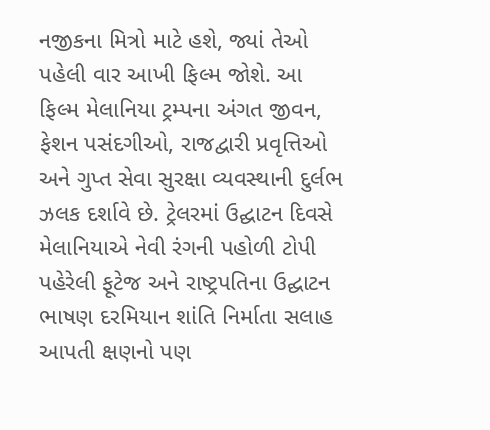નજીકના મિત્રો માટે હશે, જ્યાં તેઓ પહેલી વાર આખી ફિલ્મ જોશે. આ ફિલ્મ મેલાનિયા ટ્રમ્પના અંગત જીવન, ફેશન પસંદગીઓ, રાજદ્વારી પ્રવૃત્તિઓ અને ગુપ્ત સેવા સુરક્ષા વ્યવસ્થાની દુર્લભ ઝલક દર્શાવે છે. ટ્રેલરમાં ઉદ્ઘાટન દિવસે મેલાનિયાએ નેવી રંગની પહોળી ટોપી પહેરેલી ફૂટેજ અને રાષ્ટ્રપતિના ઉદ્ઘાટન ભાષણ દરમિયાન શાંતિ નિર્માતા સલાહ આપતી ક્ષણનો પણ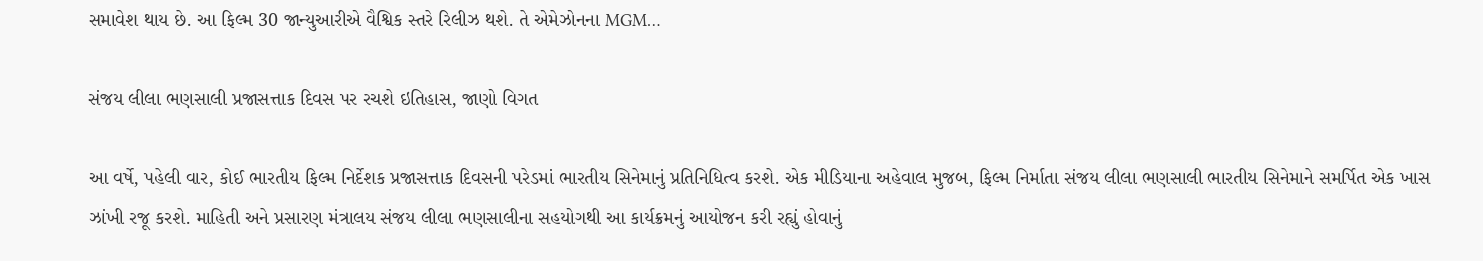સમાવેશ થાય છે. આ ફિલ્મ 30 જાન્યુઆરીએ વૈશ્વિક સ્તરે રિલીઝ થશે. તે એમેઝોનના MGM…

સંજય લીલા ભણસાલી પ્રજાસત્તાક દિવસ પર રચશે ઇતિહાસ, જાણો વિગત

આ વર્ષે, પહેલી વાર, કોઈ ભારતીય ફિલ્મ નિર્દેશક પ્રજાસત્તાક દિવસની પરેડમાં ભારતીય સિનેમાનું પ્રતિનિધિત્વ કરશે. એક મીડિયાના અહેવાલ મુજબ, ફિલ્મ નિર્માતા સંજય લીલા ભણસાલી ભારતીય સિનેમાને સમર્પિત એક ખાસ ઝાંખી રજૂ કરશે. માહિતી અને પ્રસારણ મંત્રાલય સંજય લીલા ભણસાલીના સહયોગથી આ કાર્યક્રમનું આયોજન કરી રહ્યું હોવાનું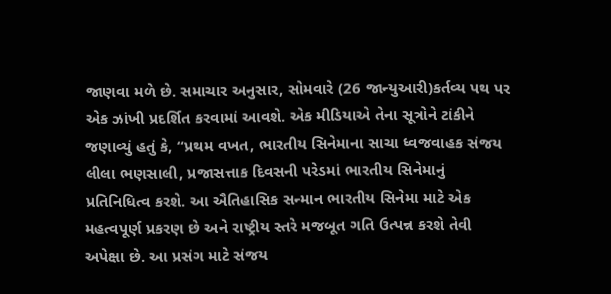જાણવા મળે છે. સમાચાર અનુસાર, સોમવારે (26 જાન્યુઆરી)કર્તવ્ય પથ પર એક ઝાંખી પ્રદર્શિત કરવામાં આવશે. એક મીડિયાએ તેના સૂત્રોને ટાંકીને જણાવ્યું હતું કે, “પ્રથમ વખત, ભારતીય સિનેમાના સાચા ધ્વજવાહક સંજય લીલા ભણસાલી, પ્રજાસત્તાક દિવસની પરેડમાં ભારતીય સિનેમાનું પ્રતિનિધિત્વ કરશે. આ ઐતિહાસિક સન્માન ભારતીય સિનેમા માટે એક મહત્વપૂર્ણ પ્રકરણ છે અને રાષ્ટ્રીય સ્તરે મજબૂત ગતિ ઉત્પન્ન કરશે તેવી અપેક્ષા છે. આ પ્રસંગ માટે સંજય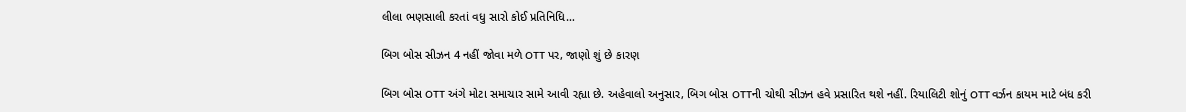લીલા ભણસાલી કરતાં વધુ સારો કોઈ પ્રતિનિધિ…

બિગ બોસ સીઝન 4 નહીં જોવા મળે OTT પર, જાણો શું છે કારણ

બિગ બોસ OTT અંગે મોટા સમાચાર સામે આવી રહ્યા છે. અહેવાલો અનુસાર, બિગ બોસ OTTની ચોથી સીઝન હવે પ્રસારિત થશે નહીં. રિયાલિટી શોનું OTT વર્ઝન કાયમ માટે બંધ કરી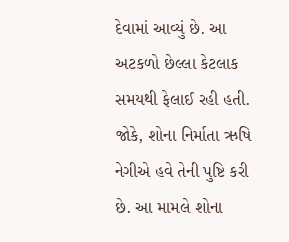દેવામાં આવ્યું છે. આ અટકળો છેલ્લા કેટલાક સમયથી ફેલાઈ રહી હતી. જોકે, શોના નિર્માતા ઋષિ નેગીએ હવે તેની પુષ્ટિ કરી છે. આ મામલે શોના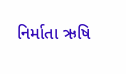નિર્માતા ઋષિ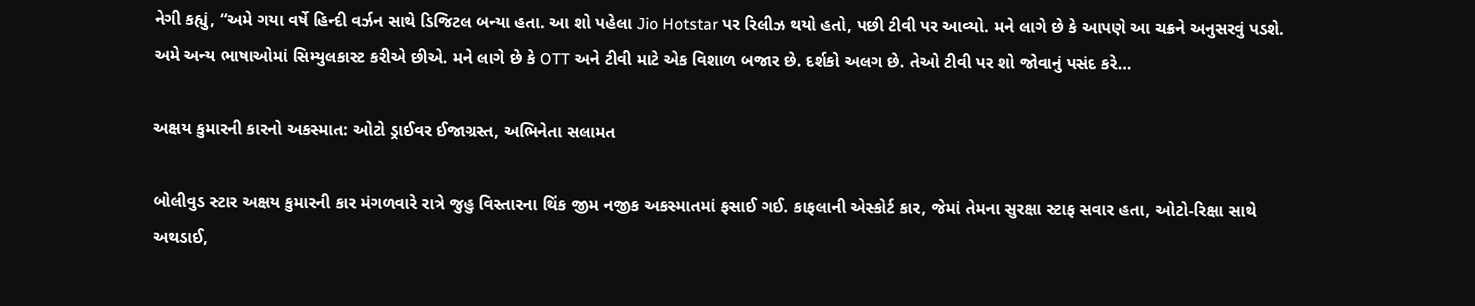નેગી કહ્યું, “અમે ગયા વર્ષે હિન્દી વર્ઝન સાથે ડિજિટલ બન્યા હતા. આ શો પહેલા Jio Hotstar પર રિલીઝ થયો હતો, પછી ટીવી પર આવ્યો. મને લાગે છે કે આપણે આ ચક્રને અનુસરવું પડશે. અમે અન્ય ભાષાઓમાં સિમ્યુલકાસ્ટ કરીએ છીએ. મને લાગે છે કે OTT અને ટીવી માટે એક વિશાળ બજાર છે. દર્શકો અલગ છે. તેઓ ટીવી પર શો જોવાનું પસંદ કરે…

અક્ષય કુમારની કારનો અકસ્માત: ઓટો ડ્રાઈવર ઈજાગ્રસ્ત, અભિનેતા સલામત

બોલીવુડ સ્ટાર અક્ષય કુમારની કાર મંગળવારે રાત્રે જુહુ વિસ્તારના થિંક જીમ નજીક અકસ્માતમાં ફસાઈ ગઈ. કાફલાની એસ્કોર્ટ કાર, જેમાં તેમના સુરક્ષા સ્ટાફ સવાર હતા, ઓટો-રિક્ષા સાથે અથડાઈ,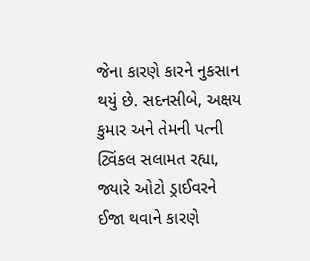જેના કારણે કારને નુકસાન થયું છે. સદનસીબે, અક્ષય કુમાર અને તેમની પત્ની ટ્વિંકલ સલામત રહ્યા, જ્યારે ઓટો ડ્રાઈવરને ઈજા થવાને કારણે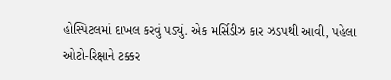હોસ્પિટલમાં દાખલ કરવું પડ્યું. એક મર્સિડીઝ કાર ઝડપથી આવી, પહેલા ઓટો-રિક્ષાને ટક્કર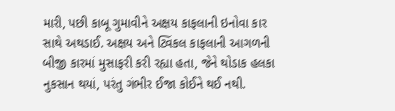મારી, પછી કાબૂ ગુમાવીને અક્ષય કાફલાની ઇનોવા કાર સાથે અથડાઈ. અક્ષય અને ટ્વિંકલ કાફલાની આગળની બીજી કારમાં મુસાફરી કરી રહ્યા હતા, જેને થોડાક હલકા નુકસાન થયાં, પરંતુ ગંભીર ઈજા કોઈને થઈ નથી.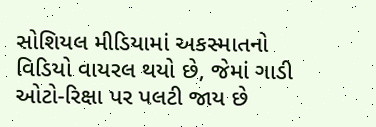સોશિયલ મીડિયામાં અકસ્માતનો વિડિયો વાયરલ થયો છે, જેમાં ગાડી ઓટો-રિક્ષા પર પલટી જાય છે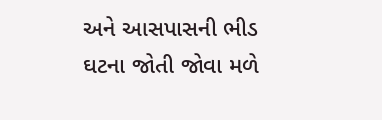અને આસપાસની ભીડ ઘટના જોતી જોવા મળે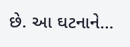છે. આ ઘટનાને…